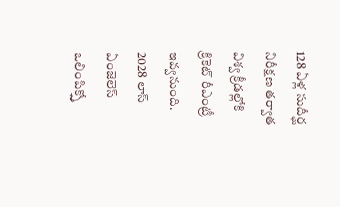128 ఏళ్ల సుదీర్ఘ నిరీక్షణ తర్వాత విశ్వ క్రీడల్లోకి క్రికెట్ రీఎంట్రీ ఇవ్వనుంది. 2028 లాస్ ఏంజెలెస్ ఒలింపిక్స్తో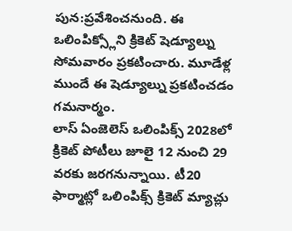పున:ప్రవేశించనుంది. ఈ ఒలింపిక్స్లోని క్రికెట్ షెడ్యూల్ను సోమవారం ప్రకటించారు. మూడేళ్ల ముందే ఈ షెడ్యూల్ను ప్రకటించడం గమనార్మం.
లాస్ ఏంజెలెస్ ఒలింపిక్స్ 2028లో క్రికెట్ పోటీలు జూలై 12 నుంచి 29 వరకు జరగనున్నాయి. టీ20 ఫార్మాట్లో ఒలింపిక్స్ క్రికెట్ మ్యాచ్లు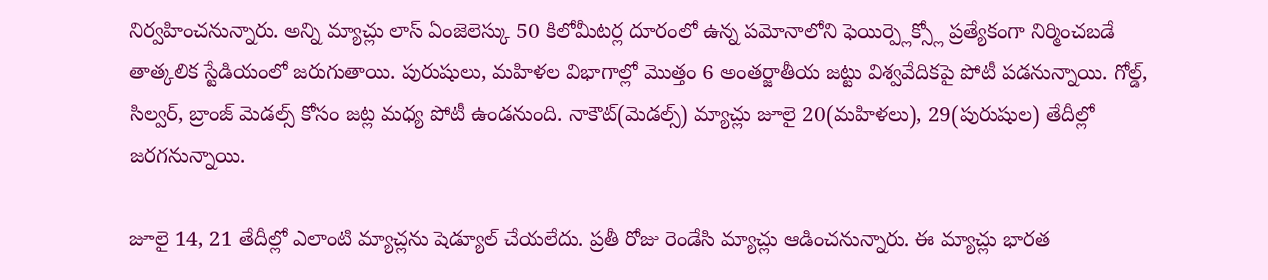నిర్వహించనున్నారు. అన్ని మ్యాచ్లు లాస్ ఏంజెలెస్కు 50 కిలోమీటర్ల దూరంలో ఉన్న పమోనాలోని ఫెయిర్ప్లెక్స్లో ప్రత్యేకంగా నిర్మించబడే తాత్కలిక స్టేడియంలో జరుగుతాయి. పురుషులు, మహిళల విభాగాల్లో మొత్తం 6 అంతర్జాతీయ జట్టు విశ్వవేదికపై పోటీ పడనున్నాయి. గోల్డ్, సిల్వర్, బ్రాంజ్ మెడల్స్ కోసం జట్ల మధ్య పోటీ ఉండనుంది. నాకౌట్(మెడల్స్) మ్యాచ్లు జూలై 20(మహిళలు), 29(పురుషుల) తేదీల్లో జరగనున్నాయి.

జూలై 14, 21 తేదీల్లో ఎలాంటి మ్యాచ్లను షెడ్యూల్ చేయలేదు. ప్రతీ రోజు రెండేసి మ్యాచ్లు ఆడించనున్నారు. ఈ మ్యాచ్లు భారత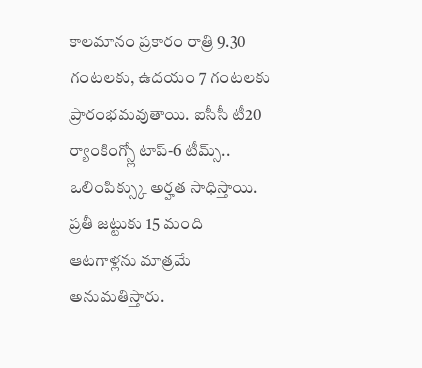కాలమానం ప్రకారం రాత్రి 9.30 గంటలకు, ఉదయం 7 గంటలకు ప్రారంభమవుతాయి. ఐసీసీ టీ20 ర్యాంకింగ్స్లో టాప్-6 టీమ్స్.. ఒలింపిక్స్కు అర్హత సాధిస్తాయి. ప్రతీ జట్టుకు 15 మంది ఆటగాళ్లను మాత్రమే అనుమతిస్తారు.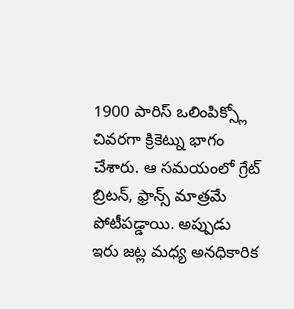1900 పారిస్ ఒలింపిక్స్లో చివరగా క్రికెట్ను భాగం చేశారు. ఆ సమయంలో గ్రేట్ బ్రిటన్, ఫ్రాన్స్ మాత్రమే పోటీపడ్డాయి. అప్పుడు ఇరు జట్ల మధ్య అనధికారిక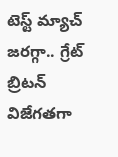టెస్ట్ మ్యాచ్ జరగ్గా.. గ్రేట్ బ్రిటన్ విజేగతగా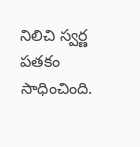నిలిచి స్వర్ణ పతకం సాధించింది.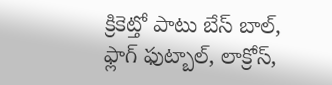క్రికెట్తో పాటు బేస్ బాల్, ఫ్లాగ్ ఫుట్బాల్, లాక్రోస్,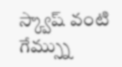స్క్వాష్ వంటి గేమ్స్ను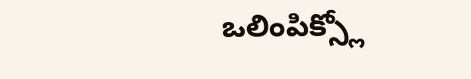ఒలింపిక్స్లో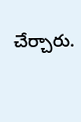చేర్చారు.